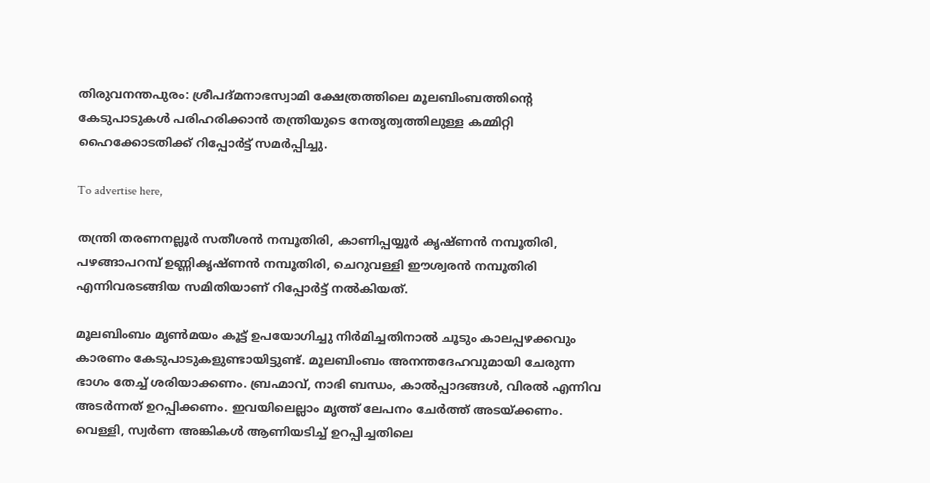തിരുവനന്തപുരം: ശ്രീപദ്മനാഭസ്വാമി ക്ഷേത്രത്തിലെ മൂലബിംബത്തിന്റെ കേടുപാടുകൾ പരിഹരിക്കാൻ തന്ത്രിയുടെ നേതൃത്വത്തിലുള്ള കമ്മിറ്റി ഹൈക്കോടതിക്ക് റിപ്പോർട്ട് സമർപ്പിച്ചു.

To advertise here,

തന്ത്രി തരണനല്ലൂർ സതീശൻ നമ്പൂതിരി, കാണിപ്പയ്യൂർ കൃഷ്ണൻ നമ്പൂതിരി, പഴങ്ങാപറമ്പ് ഉണ്ണികൃഷ്ണൻ നമ്പൂതിരി, ചെറുവള്ളി ഈശ്വരൻ നമ്പൂതിരി എന്നിവരടങ്ങിയ സമിതിയാണ് റിപ്പോർട്ട് നൽകിയത്.

മൂലബിംബം മൃൺമയം കൂട്ട്‌ ഉപയോഗിച്ചു നിർമിച്ചതിനാൽ ചൂടും കാലപ്പഴക്കവും കാരണം കേടുപാടുകളുണ്ടായിട്ടുണ്ട്. മൂലബിംബം അനന്തദേഹവുമായി ചേരുന്ന ഭാഗം തേച്ച് ശരിയാക്കണം. ബ്രഹ്മാവ്, നാഭി ബന്ധം, കാൽപ്പാദങ്ങൾ, വിരൽ എന്നിവ അടർന്നത് ഉറപ്പിക്കണം. ഇവയിലെല്ലാം മൃത്ത് ലേപനം ചേർത്ത് അടയ്ക്കണം. വെള്ളി, സ്വർണ അങ്കികൾ ആണിയടിച്ച് ഉറപ്പിച്ചതിലെ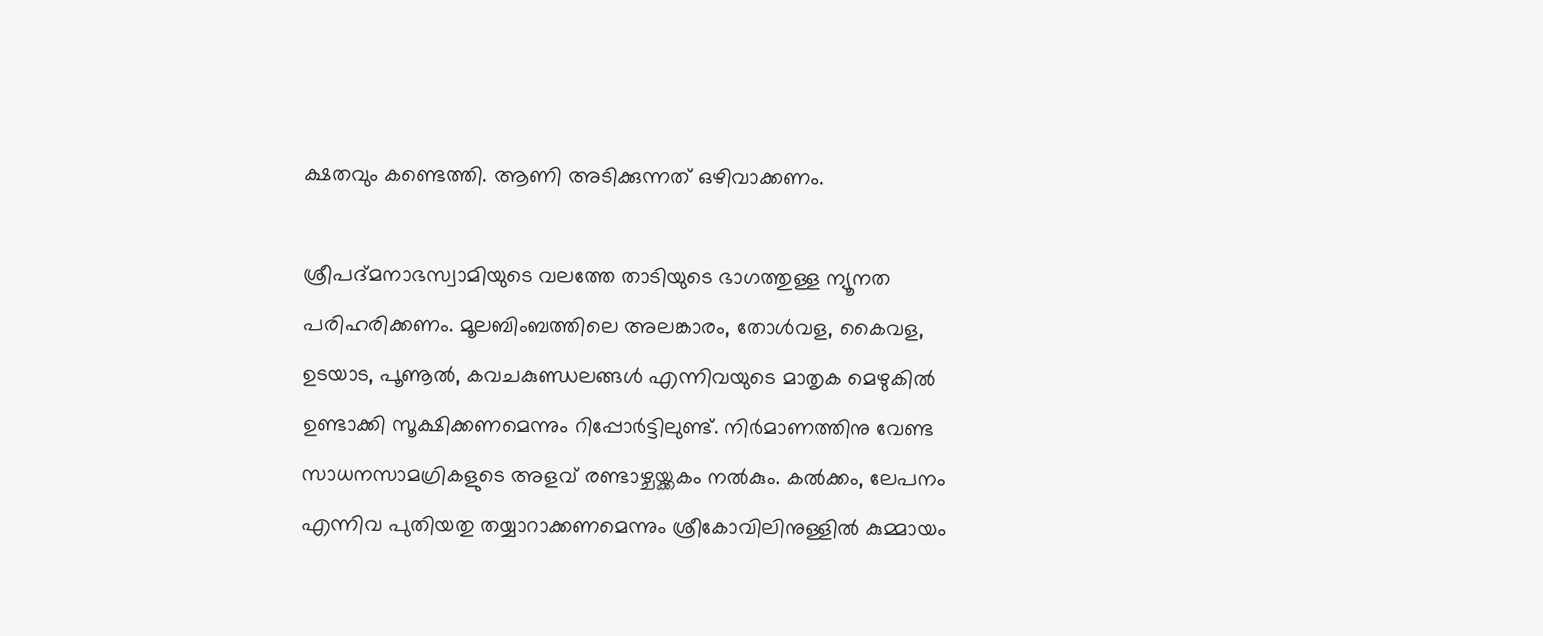ക്ഷതവും കണ്ടെത്തി. ആണി അടിക്കുന്നത് ഒഴിവാക്കണം.

ശ്രീപദ്മനാഭസ്വാമിയുടെ വലത്തേ താടിയുടെ ഭാഗത്തുള്ള ന്യൂനത പരിഹരിക്കണം. മൂലബിംബത്തിലെ അലങ്കാരം, തോൾവള, കൈവള, ഉടയാട, പൂണൂൽ, കവചകുണ്ഡലങ്ങൾ എന്നിവയുടെ മാതൃക മെഴുകിൽ ഉണ്ടാക്കി സൂക്ഷിക്കണമെന്നും റിപ്പോർട്ടിലുണ്ട്. നിർമാണത്തിനു വേണ്ട സാധനസാമഗ്രികളുടെ അളവ് രണ്ടാഴ്ചയ്ക്കകം നൽകും. കൽക്കം, ലേപനം എന്നിവ പുതിയതു തയ്യാറാക്കണമെന്നും ശ്രീകോവിലിനുള്ളിൽ കുമ്മായം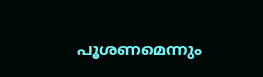പൂശണമെന്നും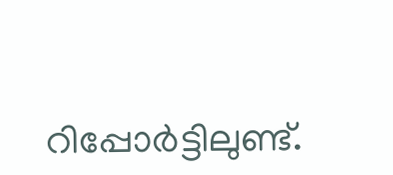റിപ്പോർട്ടിലുണ്ട്.